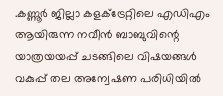.കണ്ണൂർ ജില്ലാ കളക്ട്രേറ്റിലെ എഡിഎം ആയിരുന്ന നവീൻ ബാബുവിന്റെ യാത്രയയപ്പ് ചടങ്ങിലെ വിഷയങ്ങൾ വകുപ്പ് തല അന്വേഷണ പരിധിയിൽ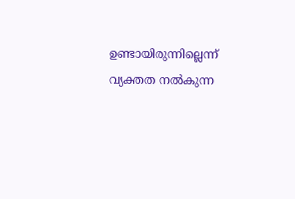ഉണ്ടായിരുന്നില്ലെന്ന് വ്യക്തത നൽകുന്ന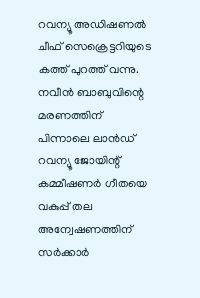റവന്യൂ അഡിഷണൽ ചീഫ് സെക്രെട്ടറിയുടെ കത്ത് പുറത്ത് വന്നു. നവീൻ ബാബുവിന്റെ മരണത്തിന് പിന്നാലെ ലാൻഡ് റവന്യൂ ജോയിന്റ് കമ്മീഷണർ ഗീതയെ വകുപ്പ് തല അന്വേഷണത്തിന് സർക്കാർ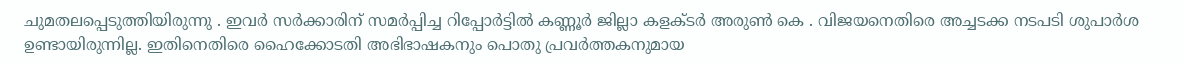ചുമതലപ്പെടുത്തിയിരുന്നു . ഇവർ സർക്കാരിന് സമർപ്പിച്ച റിപ്പോർട്ടിൽ കണ്ണൂർ ജില്ലാ കളക്ടർ അരുൺ കെ . വിജയനെതിരെ അച്ചടക്ക നടപടി ശുപാർശ ഉണ്ടായിരുന്നില്ല. ഇതിനെതിരെ ഹൈക്കോടതി അഭിഭാഷകനും പൊതു പ്രവർത്തകനുമായ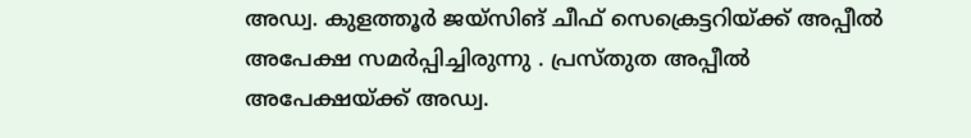അഡ്വ. കുളത്തൂർ ജയ്സിങ് ചീഫ് സെക്രെട്ടറിയ്ക്ക് അപ്പീൽ അപേക്ഷ സമർപ്പിച്ചിരുന്നു . പ്രസ്തുത അപ്പീൽ അപേക്ഷയ്ക്ക് അഡ്വ.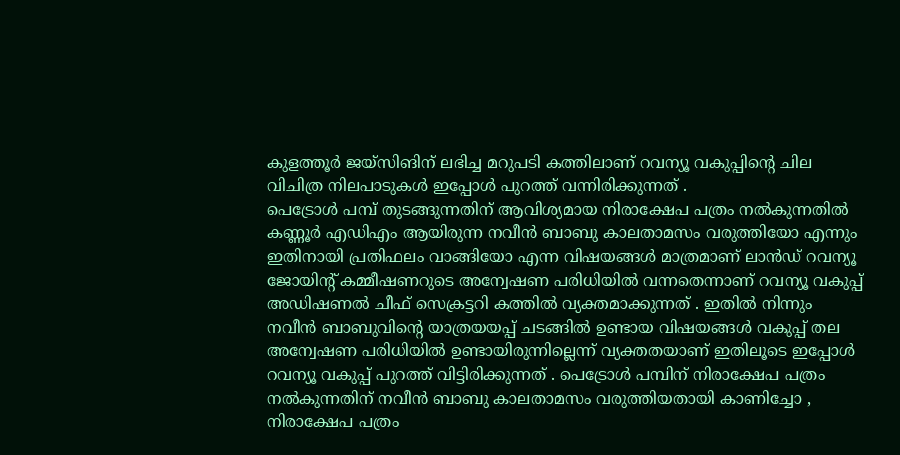കുളത്തൂർ ജയ്സിങിന് ലഭിച്ച മറുപടി കത്തിലാണ് റവന്യൂ വകുപ്പിന്റെ ചില വിചിത്ര നിലപാടുകൾ ഇപ്പോൾ പുറത്ത് വന്നിരിക്കുന്നത് .
പെട്രോൾ പമ്പ് തുടങ്ങുന്നതിന് ആവിശ്യമായ നിരാക്ഷേപ പത്രം നൽകുന്നതിൽ കണ്ണൂർ എഡിഎം ആയിരുന്ന നവീൻ ബാബു കാലതാമസം വരുത്തിയോ എന്നും ഇതിനായി പ്രതിഫലം വാങ്ങിയോ എന്ന വിഷയങ്ങൾ മാത്രമാണ് ലാൻഡ് റവന്യൂ ജോയിന്റ് കമ്മീഷണറുടെ അന്വേഷണ പരിധിയിൽ വന്നതെന്നാണ് റവന്യൂ വകുപ്പ് അഡിഷണൽ ചീഫ് സെക്രട്ടറി കത്തിൽ വ്യക്തമാക്കുന്നത് . ഇതിൽ നിന്നും നവീൻ ബാബുവിന്റെ യാത്രയയപ്പ് ചടങ്ങിൽ ഉണ്ടായ വിഷയങ്ങൾ വകുപ്പ് തല അന്വേഷണ പരിധിയിൽ ഉണ്ടായിരുന്നില്ലെന്ന് വ്യക്തതയാണ് ഇതിലൂടെ ഇപ്പോൾ റവന്യൂ വകുപ്പ് പുറത്ത് വിട്ടിരിക്കുന്നത് . പെട്രോൾ പമ്പിന് നിരാക്ഷേപ പത്രം നൽകുന്നതിന് നവീൻ ബാബു കാലതാമസം വരുത്തിയതായി കാണിച്ചോ , നിരാക്ഷേപ പത്രം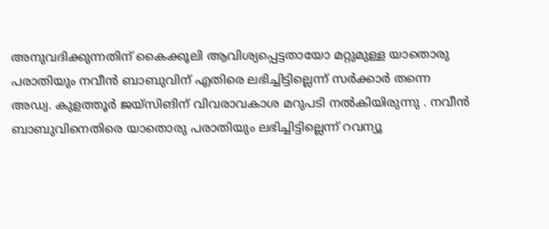അനുവദിക്കുന്നതിന് കൈക്കൂലി ആവിശ്യപ്പെട്ടതായോ മറ്റുമുള്ള യാതൊരു പരാതിയും നവീൻ ബാബുവിന് എതിരെ ലഭിച്ചിട്ടില്ലെന്ന് സർക്കാർ തന്നെ അഡ്വ. കുളത്തൂർ ജയ്സിങിന് വിവരാവകാശ മറുപടി നൽകിയിരുന്നു . നവീൻ ബാബുവിനെതിരെ യാതൊരു പരാതിയും ലഭിച്ചിട്ടില്ലെന്ന് റവന്യൂ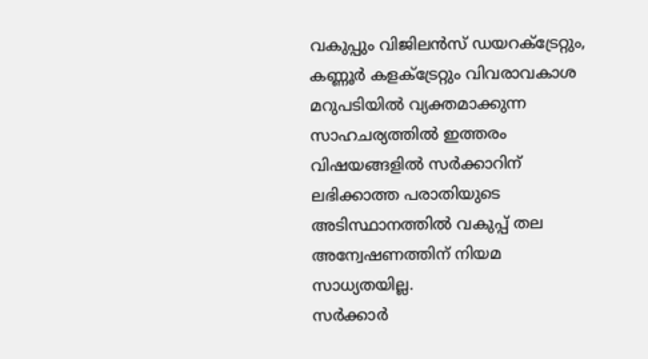വകുപ്പും വിജിലൻസ് ഡയറക്ട്രേറ്റും, കണ്ണൂർ കളക്ട്രേറ്റും വിവരാവകാശ മറുപടിയിൽ വ്യക്തമാക്കുന്ന സാഹചര്യത്തിൽ ഇത്തരം വിഷയങ്ങളിൽ സർക്കാറിന് ലഭിക്കാത്ത പരാതിയുടെ അടിസ്ഥാനത്തിൽ വകുപ്പ് തല അന്വേഷണത്തിന് നിയമ സാധ്യതയില്ല.
സർക്കാർ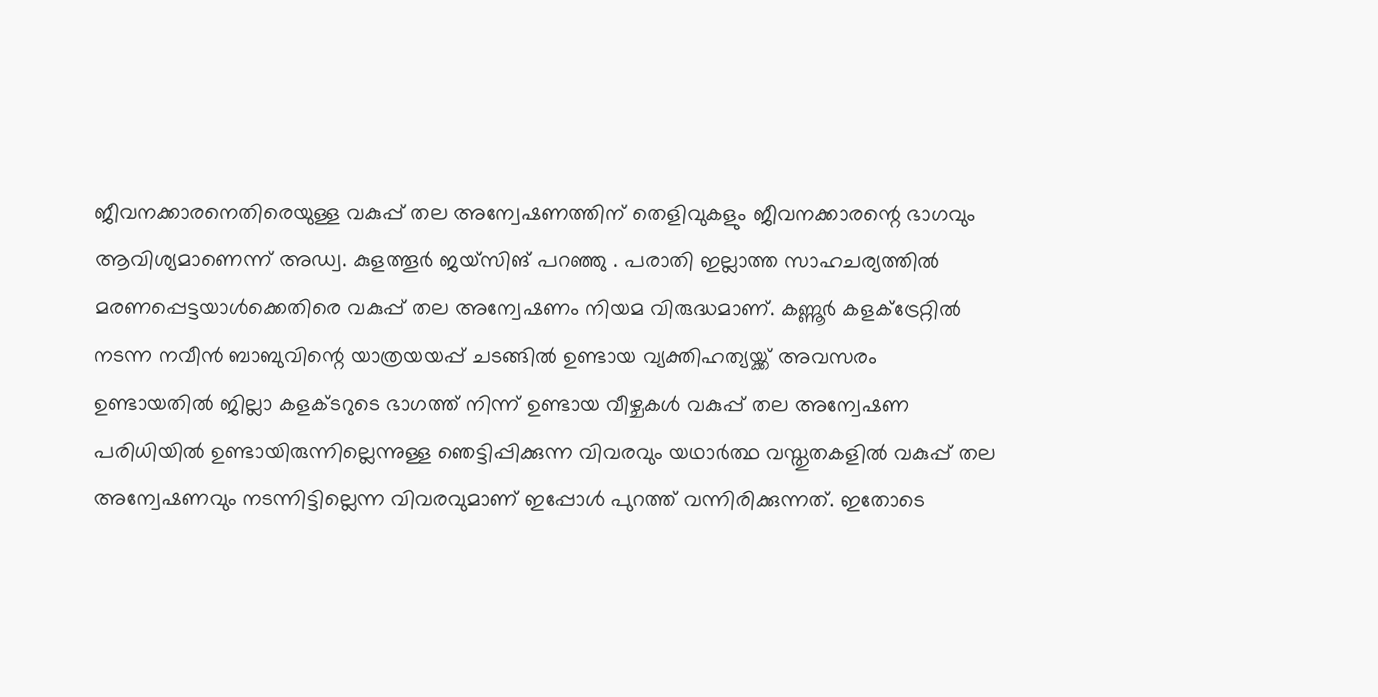ജീവനക്കാരനെതിരെയുള്ള വകുപ്പ് തല അന്വേഷണത്തിന് തെളിവുകളും ജീവനക്കാരന്റെ ഭാഗവും ആവിശ്യമാണെന്ന് അഡ്വ. കുളത്തൂർ ജയ്സിങ് പറഞ്ഞു . പരാതി ഇല്ലാത്ത സാഹചര്യത്തിൽ മരണപ്പെട്ടയാൾക്കെതിരെ വകുപ്പ് തല അന്വേഷണം നിയമ വിരുദ്ധമാണ്. കണ്ണൂർ കളക്ട്രേറ്റിൽ നടന്ന നവീൻ ബാബുവിന്റെ യാത്രയയപ്പ് ചടങ്ങിൽ ഉണ്ടായ വ്യക്തിഹത്യയ്ക്ക് അവസരം ഉണ്ടായതിൽ ജില്ലാ കളക്ടറുടെ ഭാഗത്ത് നിന്ന് ഉണ്ടായ വീഴ്ചകൾ വകുപ്പ് തല അന്വേഷണ പരിധിയിൽ ഉണ്ടായിരുന്നില്ലെന്നുള്ള ഞെട്ടിപ്പിക്കുന്ന വിവരവും യഥാർത്ഥ വസ്തുതകളിൽ വകുപ്പ് തല അന്വേഷണവും നടന്നിട്ടില്ലെന്ന വിവരവുമാണ് ഇപ്പോൾ പുറത്ത് വന്നിരിക്കുന്നത്. ഇതോടെ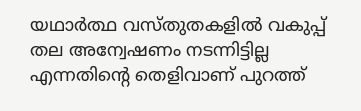യഥാർത്ഥ വസ്തുതകളിൽ വകുപ്പ് തല അന്വേഷണം നടന്നിട്ടില്ല എന്നതിന്റെ തെളിവാണ് പുറത്ത്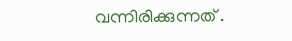വന്നിരിക്കുന്നത് .